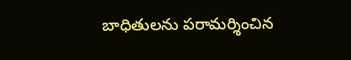బాధితులను పరామర్శించిన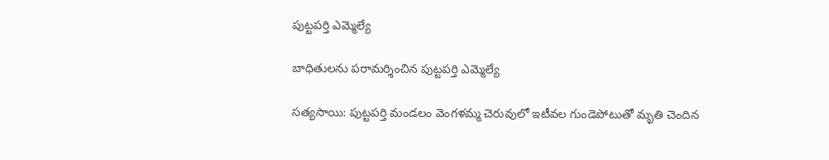పుట్టపర్తి ఎమ్మెల్యే

బాధితులను పరామర్శించిన పుట్టపర్తి ఎమ్మెల్యే

సత్యసాయి: పుట్టపర్తి మండలం వెంగళమ్మ చెరువులో ఇటీవల గుండెపోటుతో మృతి చెందిన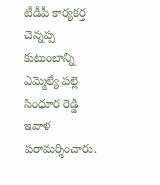టీడీపీ కార్యకర్త చెన్నప్ప కుటుంబాన్ని ఎమ్మెల్యే పల్లె సింధూర రెడ్డి ఇవాళ పరామర్శించారు.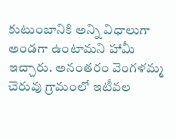కుటుంబానికి అన్ని విధాలుగా అండగా ఉంటామని హామీ ఇచ్చారు. అనంతరం వెంగళమ్మ చెరువు గ్రామంలో ఇటీవల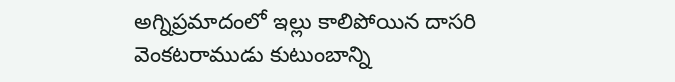అగ్నిప్రమాదంలో ఇల్లు కాలిపోయిన దాసరి వెంకటరాముడు కుటుంబాన్ని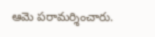ఆమె పరామర్శించారు.